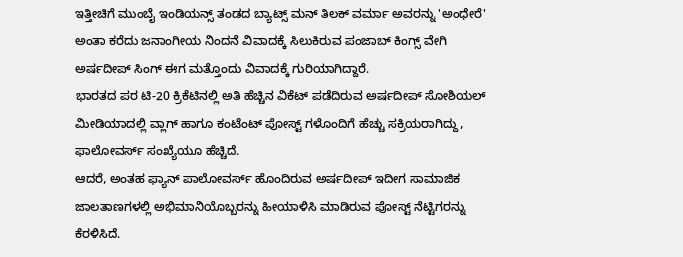ಇತ್ತೀಚಿಗೆ ಮುಂಬೈ ಇಂಡಿಯನ್ಸ್ ತಂಡದ ಬ್ಯಾಟ್ಸ್ ಮನ್ ತಿಲಕ್ ವರ್ಮಾ ಅವರನ್ನು 'ಅಂಧೇರೆ' ಅಂತಾ ಕರೆದು ಜನಾಂಗೀಯ ನಿಂದನೆ ವಿವಾದಕ್ಕೆ ಸಿಲುಕಿರುವ ಪಂಜಾಬ್ ಕಿಂಗ್ಸ್ ವೇಗಿ ಅರ್ಷದೀಪ್ ಸಿಂಗ್ ಈಗ ಮತ್ತೊಂದು ವಿವಾದಕ್ಕೆ ಗುರಿಯಾಗಿದ್ದಾರೆ.
ಭಾರತದ ಪರ ಟಿ-20 ಕ್ರಿಕೆಟಿನಲ್ಲಿ ಅತಿ ಹೆಚ್ಚಿನ ವಿಕೆಟ್ ಪಡೆದಿರುವ ಅರ್ಷದೀಪ್ ಸೋಶಿಯಲ್ ಮೀಡಿಯಾದಲ್ಲಿ ವ್ಲಾಗ್ ಹಾಗೂ ಕಂಟೆಂಟ್ ಪೋಸ್ಟ್ ಗಳೊಂದಿಗೆ ಹೆಚ್ಚು ಸಕ್ರಿಯರಾಗಿದ್ದು, ಫಾಲೋವರ್ಸ್ ಸಂಖ್ಯೆಯೂ ಹೆಚ್ಚಿದೆ.
ಆದರೆ, ಅಂತಹ ಫ್ಯಾನ್ ಪಾಲೋವರ್ಸ್ ಹೊಂದಿರುವ ಅರ್ಷದೀಪ್ ಇದೀಗ ಸಾಮಾಜಿಕ ಜಾಲತಾಣಗಳಲ್ಲಿ ಅಭಿಮಾನಿಯೊಬ್ಬರನ್ನು ಹೀಯಾಳಿಸಿ ಮಾಡಿರುವ ಪೋಸ್ಟ್ ನೆಟ್ಟಿಗರನ್ನು ಕೆರಳಿಸಿದೆ.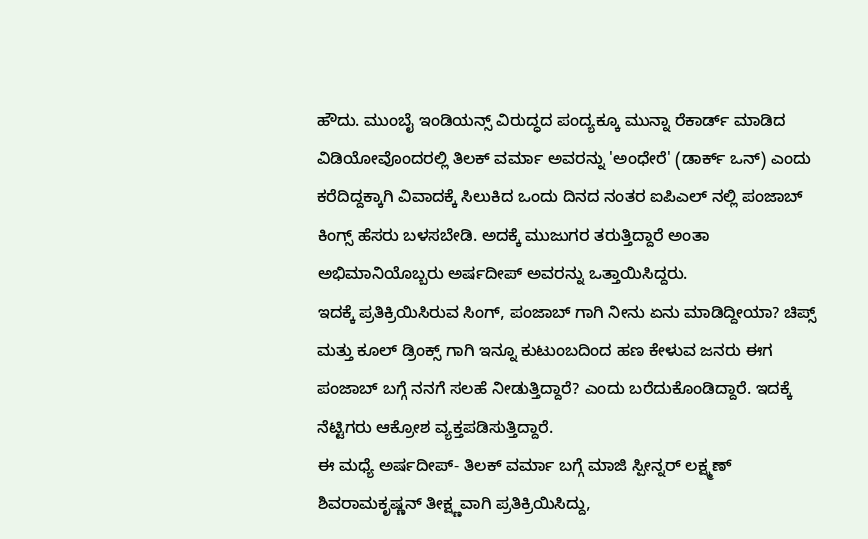ಹೌದು. ಮುಂಬೈ ಇಂಡಿಯನ್ಸ್ ವಿರುದ್ಧದ ಪಂದ್ಯಕ್ಕೂ ಮುನ್ನಾ ರೆಕಾರ್ಡ್ ಮಾಡಿದ ವಿಡಿಯೋವೊಂದರಲ್ಲಿ ತಿಲಕ್ ವರ್ಮಾ ಅವರನ್ನು 'ಅಂಧೇರೆ' (ಡಾರ್ಕ್ ಒನ್) ಎಂದು ಕರೆದಿದ್ದಕ್ಕಾಗಿ ವಿವಾದಕ್ಕೆ ಸಿಲುಕಿದ ಒಂದು ದಿನದ ನಂತರ ಐಪಿಎಲ್ ನಲ್ಲಿ ಪಂಜಾಬ್ ಕಿಂಗ್ಸ್ ಹೆಸರು ಬಳಸಬೇಡಿ. ಅದಕ್ಕೆ ಮುಜುಗರ ತರುತ್ತಿದ್ದಾರೆ ಅಂತಾ ಅಭಿಮಾನಿಯೊಬ್ಬರು ಅರ್ಷದೀಪ್ ಅವರನ್ನು ಒತ್ತಾಯಿಸಿದ್ದರು.
ಇದಕ್ಕೆ ಪ್ರತಿಕ್ರಿಯಿಸಿರುವ ಸಿಂಗ್, ಪಂಜಾಬ್ ಗಾಗಿ ನೀನು ಏನು ಮಾಡಿದ್ದೀಯಾ? ಚಿಪ್ಸ್ ಮತ್ತು ಕೂಲ್ ಡ್ರಿಂಕ್ಸ್ ಗಾಗಿ ಇನ್ನೂ ಕುಟುಂಬದಿಂದ ಹಣ ಕೇಳುವ ಜನರು ಈಗ ಪಂಜಾಬ್ ಬಗ್ಗೆ ನನಗೆ ಸಲಹೆ ನೀಡುತ್ತಿದ್ದಾರೆ? ಎಂದು ಬರೆದುಕೊಂಡಿದ್ದಾರೆ. ಇದಕ್ಕೆ ನೆಟ್ಟಿಗರು ಆಕ್ರೋಶ ವ್ಯಕ್ತಪಡಿಸುತ್ತಿದ್ದಾರೆ.
ಈ ಮಧ್ಯೆ ಅರ್ಷದೀಪ್- ತಿಲಕ್ ವರ್ಮಾ ಬಗ್ಗೆ ಮಾಜಿ ಸ್ಪೀನ್ನರ್ ಲಕ್ಷ್ಮಣ್ ಶಿವರಾಮಕೃಷ್ಣನ್ ತೀಕ್ಷ್ಣವಾಗಿ ಪ್ರತಿಕ್ರಿಯಿಸಿದ್ದು,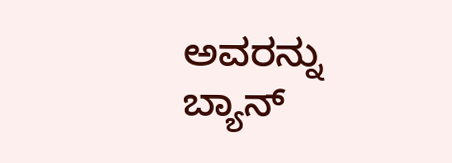ಅವರನ್ನು ಬ್ಯಾನ್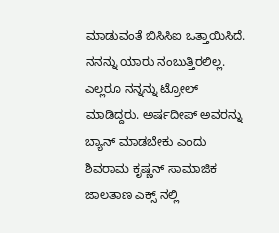ಮಾಡುವಂತೆ ಬಿಸಿಸಿಐ ಒತ್ತಾಯಿಸಿದೆ. ನನನ್ನು ಯಾರು ನಂಬುತ್ತಿರಲಿಲ್ಲ. ಎಲ್ಲರೂ ನನ್ನನ್ನು ಟ್ರೋಲ್ ಮಾಡಿದ್ದರು. ಅರ್ಷದೀಪ್ ಅವರನ್ನು ಬ್ಯಾನ್ ಮಾಡಬೇಕು ಎಂದು ಶಿವರಾಮ ಕೃಷ್ಣನ್ ಸಾಮಾಜಿಕ ಜಾಲತಾಣ ಎಕ್ಸ್ ನಲ್ಲಿ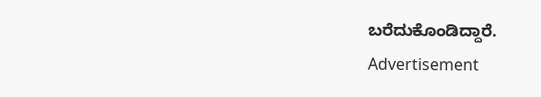ಬರೆದುಕೊಂಡಿದ್ದಾರೆ.
Advertisement